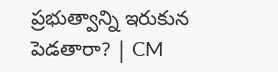ప్రభుత్వాన్ని ఇరుకున పెడతారా? | CM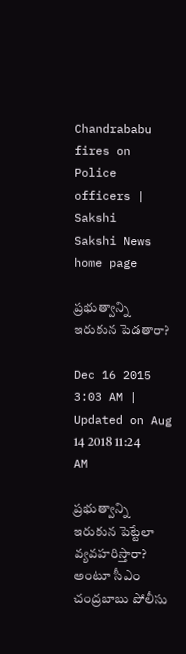Chandrababu fires on Police officers | Sakshi
Sakshi News home page

ప్రభుత్వాన్ని ఇరుకున పెడతారా?

Dec 16 2015 3:03 AM | Updated on Aug 14 2018 11:24 AM

ప్రభుత్వాన్ని ఇరుకున పెట్టేలా వ్యవహరిస్తారా? అంటూ సీఎం చంద్రబాబు పోలీసు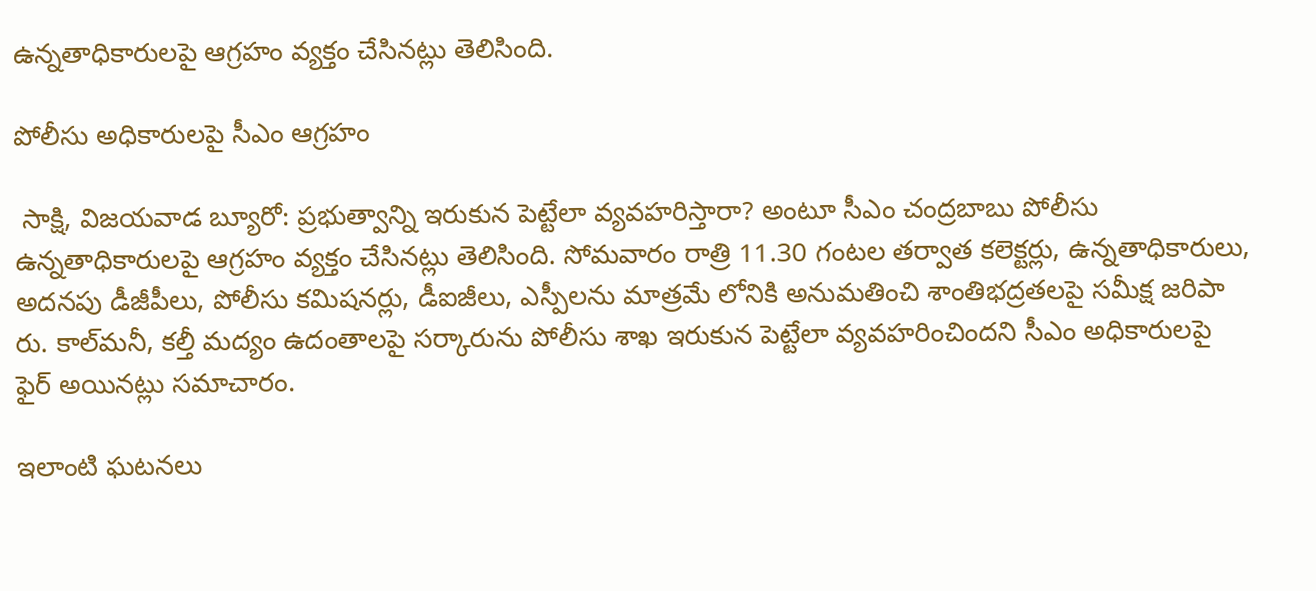ఉన్నతాధికారులపై ఆగ్రహం వ్యక్తం చేసినట్లు తెలిసింది.

పోలీసు అధికారులపై సీఎం ఆగ్రహం

 సాక్షి, విజయవాడ బ్యూరో: ప్రభుత్వాన్ని ఇరుకున పెట్టేలా వ్యవహరిస్తారా? అంటూ సీఎం చంద్రబాబు పోలీసు ఉన్నతాధికారులపై ఆగ్రహం వ్యక్తం చేసినట్లు తెలిసింది. సోమవారం రాత్రి 11.30 గంటల తర్వాత కలెక్టర్లు, ఉన్నతాధికారులు, అదనపు డీజీపీలు, పోలీసు కమిషనర్లు, డీఐజీలు, ఎస్పీలను మాత్రమే లోనికి అనుమతించి శాంతిభద్రతలపై సమీక్ష జరిపా రు. కాల్‌మనీ, కల్తీ మద్యం ఉదంతాలపై సర్కారును పోలీసు శాఖ ఇరుకున పెట్టేలా వ్యవహరించిందని సీఎం అధికారులపై ఫైర్ అయినట్లు సమాచారం.

ఇలాంటి ఘటనలు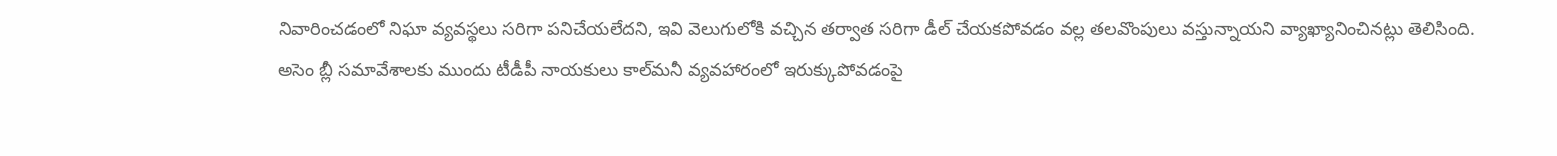నివారించడంలో నిఘా వ్యవస్థలు సరిగా పనిచేయలేదని, ఇవి వెలుగులోకి వచ్చిన తర్వాత సరిగా డీల్ చేయకపోవడం వల్ల తలవొంపులు వస్తున్నాయని వ్యాఖ్యానించినట్లు తెలిసింది. అసెం బ్లీ సమావేశాలకు ముందు టీడీపీ నాయకులు కాల్‌మనీ వ్యవహారంలో ఇరుక్కుపోవడంపై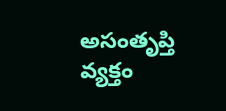అసంతృప్తి వ్యక్తం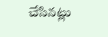చేసినట్లు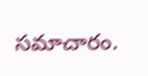సమాచారం.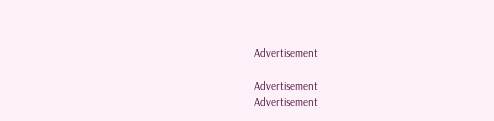Advertisement

Advertisement
Advertisement